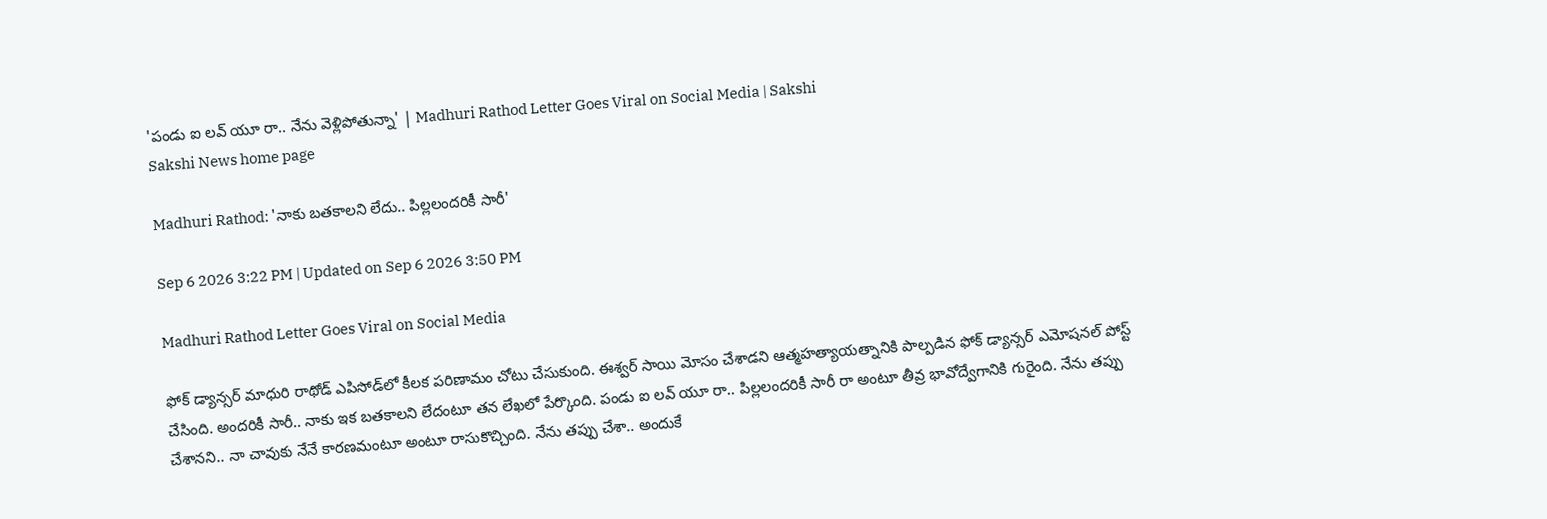'పండు ఐ లవ్ యూ రా.. నేను వెళ్లిపోతున్నా' | Madhuri Rathod Letter Goes Viral on Social Media | Sakshi
Sakshi News home page

Madhuri Rathod: 'నాకు బతకాలని లేదు.. పిల్లలందరికీ సారీ'

Sep 6 2026 3:22 PM | Updated on Sep 6 2026 3:50 PM

Madhuri Rathod Letter Goes Viral on Social Media

ఫోక్ డ్యాన్సర్‌ మాధురి రాథోడ్ ఎపిసోడ్‌లో కీలక పరిణామం చోటు చేసుకుంది. ఈశ్వర్ సాయి మోసం చేశాడని ఆత్మహత్యాయత్నానికి పాల్పడిన ఫోక్ డ్యాన్సర్‌ ఎమోషనల్ పోస్ట్ చేసింది. అందరికీ సారీ.. నాకు ఇక బతకాలని లేదంటూ తన లేఖలో పేర్కొంది. పండు ఐ లవ్ యూ రా.. పిల్లలందరికీ సారీ రా అంటూ తీవ్ర భావోద్వేగానికి గురైంది. నేను తప్పు చేశానని.. నా చావుకు నేనే కారణమంటూ అంటూ రాసుకొచ్చింది. నేను తప్పు చేశా.. అందుకే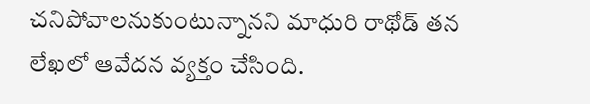చనిపోవాలనుకుంటున్నానని మాధురి రాథోడ్ తన లేఖలో ఆవేదన వ్యక్తం చేసింది.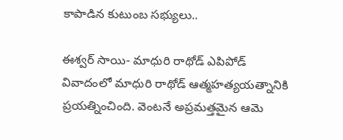కాపాడిన కుటుంబ సభ్యులు..

ఈశ్వర్ సాయి- మాధురి రాథోడ్ ఎపిపోడ్ వివాదంలో మాధురి రాథోడ్ ఆత్మహత్యయత్నానికి ప్రయత్నించింది. వెంటనే అప్రమత్తమైన ఆమె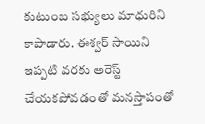కుటుంబ సభ్యులు మాధురిని కాపాడారు. ఈశ్వర్‌ సాయిని ఇప్పటి వరకు అరెస్ట్ చేయకపోవడంతో మనస్తాపంతో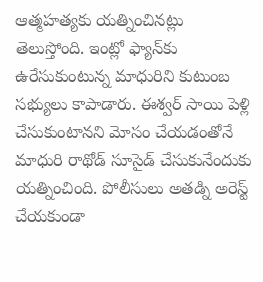ఆత్మహత్యకు యత్నించినట్లు తెలుస్తోంది. ఇంట్లో ఫ్యాన్‌కు ఉరేసుకుంటున్న మాధురిని కుటుంబ సభ్యులు కాపాడారు. ఈశ్వర్ సాయి పెళ్లి చేసుకుంటానని మోసం చేయడంతోనే మాధురి రాథోడ్ సూసైడ్‌ చేసుకునేందుకు యత్నించింది. పోలీసులు అతడ్ని అరెస్ట్ చేయకుండా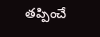తప్పించే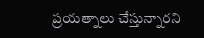ప్రయత్నాలు చేస్తున్నారని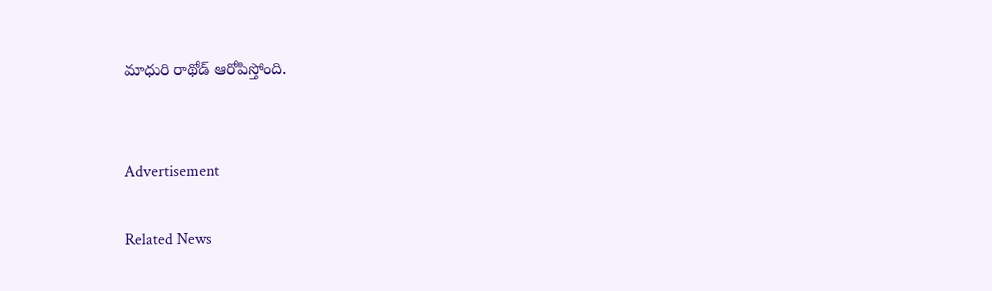మాధురి రాథోడ్ ఆరోపిస్తోంది.


Advertisement

Related News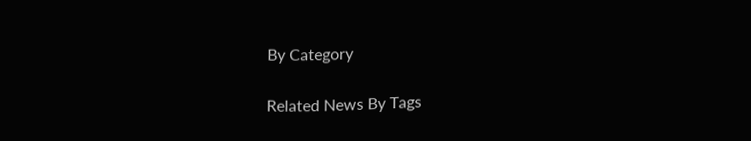By Category

Related News By Tags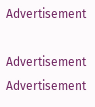Advertisement

Advertisement
Advertisement